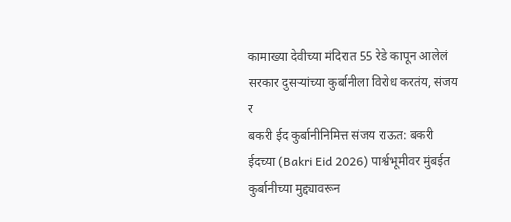कामाख्या देवीच्या मंदिरात 55 रेडे कापून आलेलं सरकार दुसऱ्यांच्या कुर्बानीला विरोध करतंय, संजय र
बकरी ईद कुर्बानीनिमित्त संजय राऊत: बकरी ईदच्या (Bakri Eid 2026) पार्श्वभूमीवर मुंबईत कुर्बानीच्या मुद्द्यावरून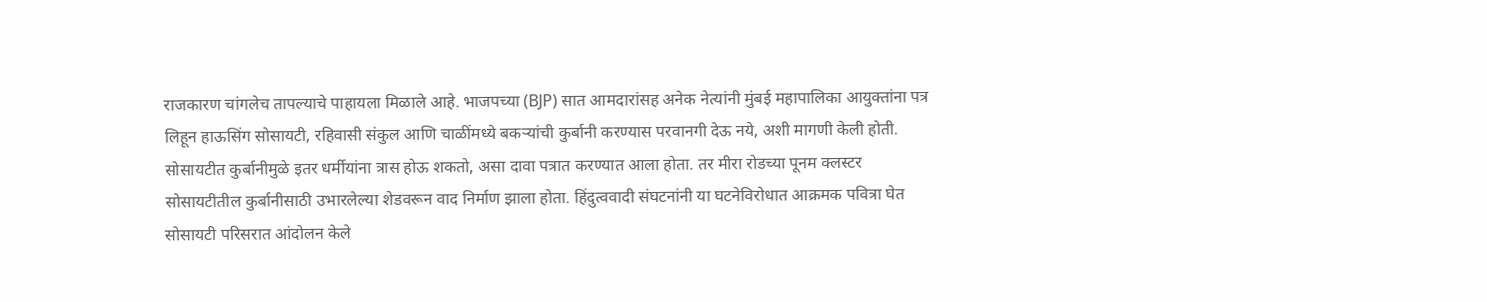राजकारण चांगलेच तापल्याचे पाहायला मिळाले आहे. भाजपच्या (BJP) सात आमदारांसह अनेक नेत्यांनी मुंबई महापालिका आयुक्तांना पत्र लिहून हाऊसिंग सोसायटी, रहिवासी संकुल आणि चाळींमध्ये बकऱ्यांची कुर्बानी करण्यास परवानगी देऊ नये, अशी मागणी केली होती. सोसायटीत कुर्बानीमुळे इतर धर्मीयांना त्रास होऊ शकतो, असा दावा पत्रात करण्यात आला होता. तर मीरा रोडच्या पूनम क्लस्टर सोसायटीतील कुर्बानीसाठी उभारलेल्या शेडवरून वाद निर्माण झाला होता. हिंदुत्ववादी संघटनांनी या घटनेविरोधात आक्रमक पवित्रा घेत सोसायटी परिसरात आंदोलन केले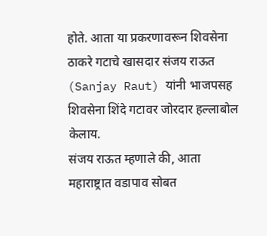होते. आता या प्रकरणावरून शिवसेना ठाकरे गटाचे खासदार संजय राऊत (Sanjay Raut) यांनी भाजपसह शिवसेना शिंदे गटावर जोरदार हल्लाबोल केलाय.
संजय राऊत म्हणाले की, आता महाराष्ट्रात वडापाव सोबत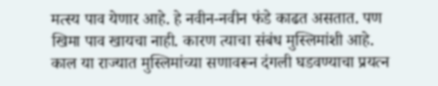मत्स्य पाव येणार आहे. हे नवीन-नवीन फंडे काढत असतात. पण खिमा पाव खायचा नाही. कारण त्याचा संबंध मुस्लिमांशी आहे. काल या राज्यात मुस्लिमांच्या सणावरून दंगली घडवण्याचा प्रयत्न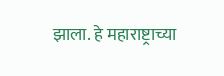झाला. हे महाराष्ट्राच्या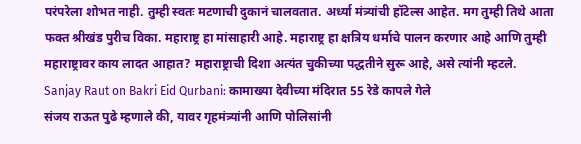परंपरेला शोभत नाही. तुम्ही स्वतः मटणाची दुकानं चालवतात. अर्ध्या मंत्र्यांची हॉटेल्स आहेत. मग तुम्ही तिथे आता फक्त श्रीखंड पुरीच विका. महाराष्ट्र हा मांसाहारी आहे. महाराष्ट्र हा क्षत्रिय धर्माचे पालन करणार आहे आणि तुम्ही महाराष्ट्रावर काय लादत आहात? महाराष्ट्राची दिशा अत्यंत चुकीच्या पद्धतीने सुरू आहे, असे त्यांनी म्हटले.
Sanjay Raut on Bakri Eid Qurbani: कामाख्या देवीच्या मंदिरात 55 रेडे कापले गेले
संजय राऊत पुढे म्हणाले की, यावर गृहमंत्र्यांनी आणि पोलिसांनी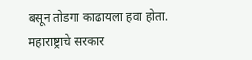बसून तोडगा काढायला हवा होता. महाराष्ट्राचे सरकार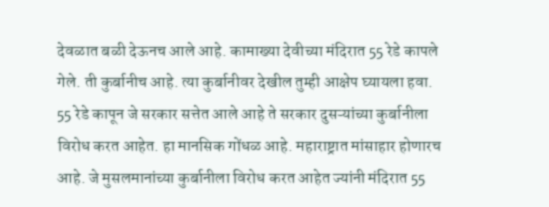देवळात बळी देऊनच आले आहे. कामाख्या देवीच्या मंदिरात 55 रेडे कापले गेले. ती कुर्बानीच आहे. त्या कुर्बानीवर देखील तुम्ही आक्षेप घ्यायला हवा. 55 रेडे कापून जे सरकार सत्तेत आले आहे ते सरकार दुसऱ्यांच्या कुर्बानीला विरोध करत आहेत. हा मानसिक गोंधळ आहे. महाराष्ट्रात मांसाहार होणारच आहे. जे मुसलमानांच्या कुर्बानीला विरोध करत आहेत ज्यांनी मंदिरात 55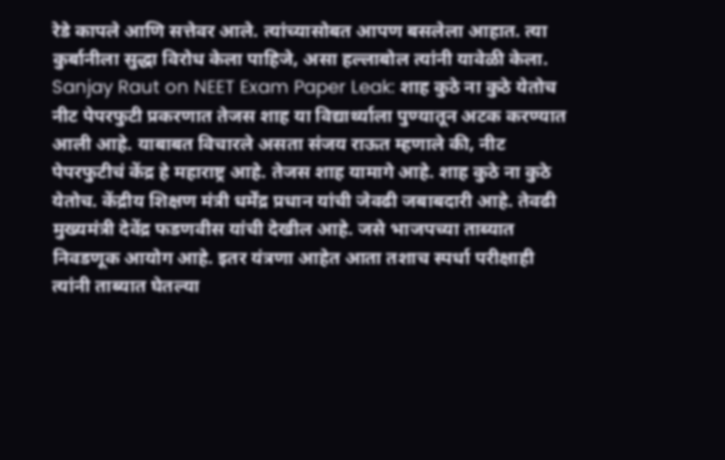रेडे कापले आणि सत्तेवर आले. त्यांच्यासोबत आपण बसलेला आहात. त्या कुर्बानीला सुद्धा विरोध केला पाहिजे, असा हल्लाबोल त्यांनी यावेळी केला.
Sanjay Raut on NEET Exam Paper Leak: शाह कुठे ना कुठे येतोच
नीट पेपरफुटी प्रकरणात तेजस शाह या विद्यार्थ्याला पुण्यातून अटक करण्यात आली आहे. याबाबत विचारले असता संजय राऊत म्हणाले की, नीट पेपरफुटीचं केंद्र हे महाराष्ट्र आहे. तेजस शाह यामागे आहे. शाह कुठे ना कुठे येतोच. केंद्रीय शिक्षण मंत्री धर्मेंद्र प्रधान यांची जेवढी जबाबदारी आहे. तेवढी मुख्यमंत्री देवेंद्र फडणवीस यांची देखील आहे. जसे भाजपच्या ताब्यात निवडणूक आयोग आहे. इतर यंत्रणा आहेत आता तशाच स्पर्धा परीक्षाही त्यांनी ताब्यात घेतल्या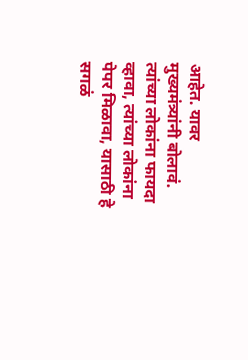आहेत. यावर मुख्यमंत्र्यांनी बोलावं. त्यांच्या लोकांना फायदा व्हावा, त्यांच्या लोकांना पेपर मिळावा, यासाठी हे सगळं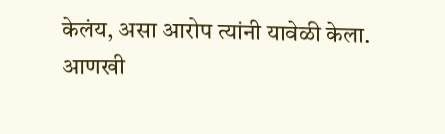केलंय, असा आरोप त्यांनी यावेळी केला.
आणखी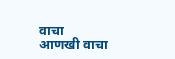वाचा
आणखी वाचा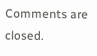Comments are closed.